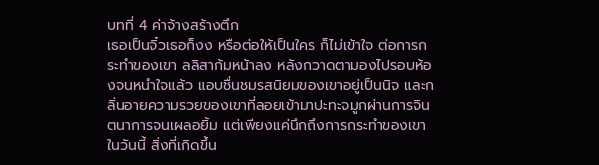บทที่ 4 ค่าจ้างสร้างตึก
เธอเป็นจิ๋วเธอก็งง หรือต่อให้เป็นใคร ก็ไม่เข้าใจ ต่อการกระทำของเขา ลลิสาก้มหน้าลง หลังกวาดตามองไปรอบห้องจนหนำใจแล้ว แอบชื่นชมรสนิยมของเขาอยู่เป็นนิจ และกลิ่นอายความรวยของเขาที่ลอยเข้ามาปะทะจมูกผ่านการจินตนาการจนเผลอยิ้ม แต่เพียงแค่นึกถึงการกระทำของเขาในวันนี้ สิ่งที่เกิดขึ้น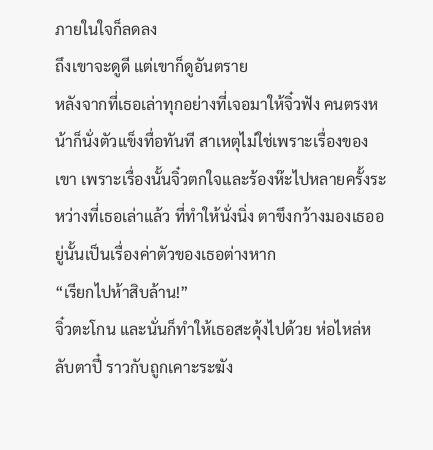ภายในใจก็ลดลง
ถึงเขาจะดูดี แต่เขาก็ดูอันตราย
หลังจากที่เธอเล่าทุกอย่างที่เจอมาให้จิ๋วฟัง คนตรงหน้าก็นั่งตัวแข็งทื่อทันที สาเหตุไม่ใช่เพราะเรื่องของเขา เพราะเรื่องนั้นจิ๋วตกใจและร้องห๊ะไปหลายครั้งระหว่างที่เธอเล่าแล้ว ที่ทำให้นั่งนิ่ง ตาขึงกว้างมองเธออยู่นั้นเป็นเรื่องค่าตัวของเธอต่างหาก
“เรียกไปห้าสิบล้าน!”
จิ๋วตะโกน และนั่นก็ทำให้เธอสะดุ้งไปด้วย ห่อไหล่หลับตาปี๋ ราวกับถูกเคาะระฆัง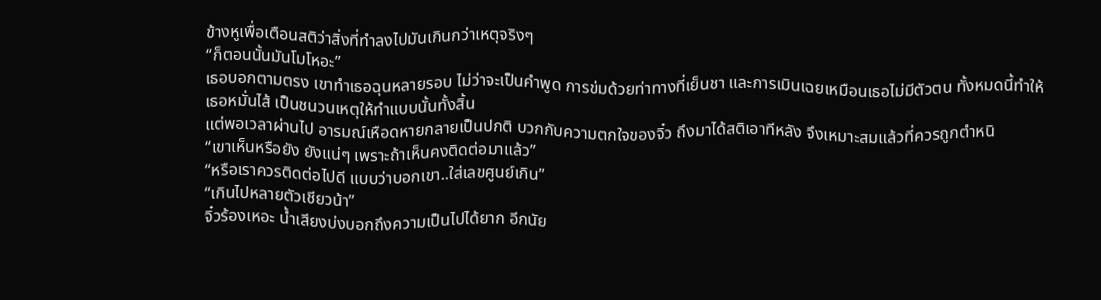ข้างหูเพื่อเตือนสติว่าสิ่งที่ทำลงไปมันเกินกว่าเหตุจริงๆ
“ก็ตอนนั้นมันโมโหอะ”
เธอบอกตามตรง เขาทำเธอฉุนหลายรอบ ไม่ว่าจะเป็นคำพูด การข่มด้วยท่าทางที่เย็นชา และการเมินเฉยเหมือนเธอไม่มีตัวตน ทั้งหมดนี้ทำให้เธอหมั่นไส้ เป็นชนวนเหตุให้ทำแบบนั้นทั้งสิ้น
แต่พอเวลาผ่านไป อารมณ์เหือดหายกลายเป็นปกติ บวกกับความตกใจของจิ๋ว ถึงมาได้สติเอาทีหลัง จึงเหมาะสมแล้วที่ควรถูกตำหนิ
“เขาเห็นหรือยัง ยังแน่ๆ เพราะถ้าเห็นคงติดต่อมาแล้ว”
“หรือเราควรติดต่อไปดี แบบว่าบอกเขา..ใส่เลขศูนย์เกิน”
“เกินไปหลายตัวเชียวน้า”
จิ๋วร้องเหอะ น้ำเสียงบ่งบอกถึงความเป็นไปได้ยาก อีกนัย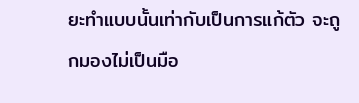ยะทำแบบนั้นเท่ากับเป็นการแก้ตัว จะถูกมองไม่เป็นมือ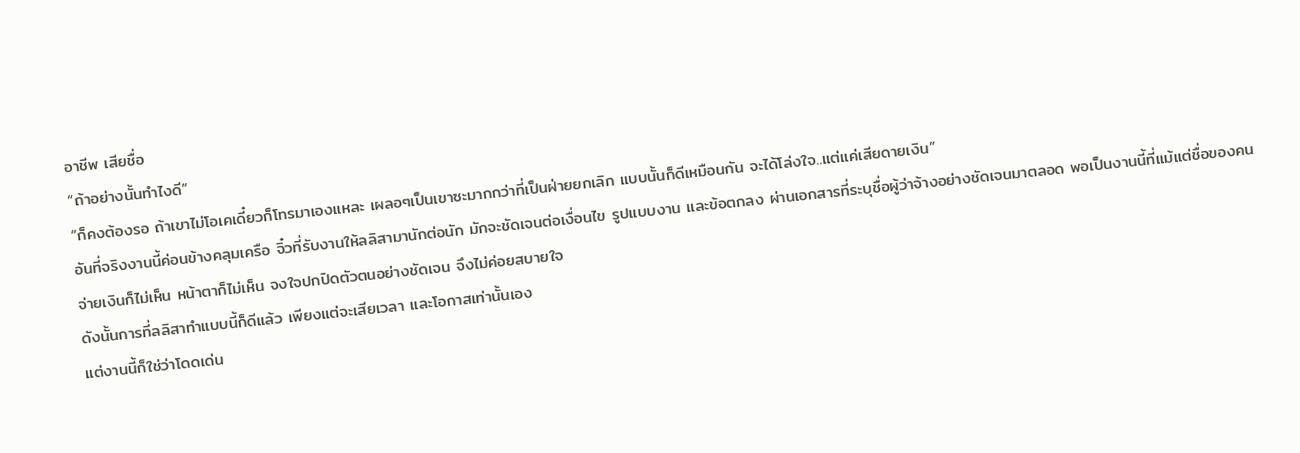อาชีพ เสียชื่อ
“ถ้าอย่างนั้นทำไงดี”
“ก็คงต้องรอ ถ้าเขาไม่โอเคเดี๋ยวก็โทรมาเองแหละ เผลอๆเป็นเขาซะมากกว่าที่เป็นฝ่ายยกเลิก แบบนั้นก็ดีเหมือนกัน จะได้โล่งใจ..แต่แค่เสียดายเงิน”
อันที่จริงงานนี้ค่อนข้างคลุมเครือ จิ๋วที่รับงานให้ลลิสามานักต่อนัก มักจะชัดเจนต่อเงื่อนไข รูปแบบงาน และข้อตกลง ผ่านเอกสารที่ระบุชื่อผู้ว่าจ้างอย่างชัดเจนมาตลอด พอเป็นงานนี้ที่แม้แต่ชื่อของคนจ่ายเงินก็ไม่เห็น หน้าตาก็ไม่เห็น จงใจปกปิดตัวตนอย่างชัดเจน จึงไม่ค่อยสบายใจ
ดังนั้นการที่ลลิสาทำแบบนี้ก็ดีแล้ว เพียงแต่จะเสียเวลา และโอกาสเท่านั้นเอง
แต่งานนี้ก็ใช่ว่าโดดเด่น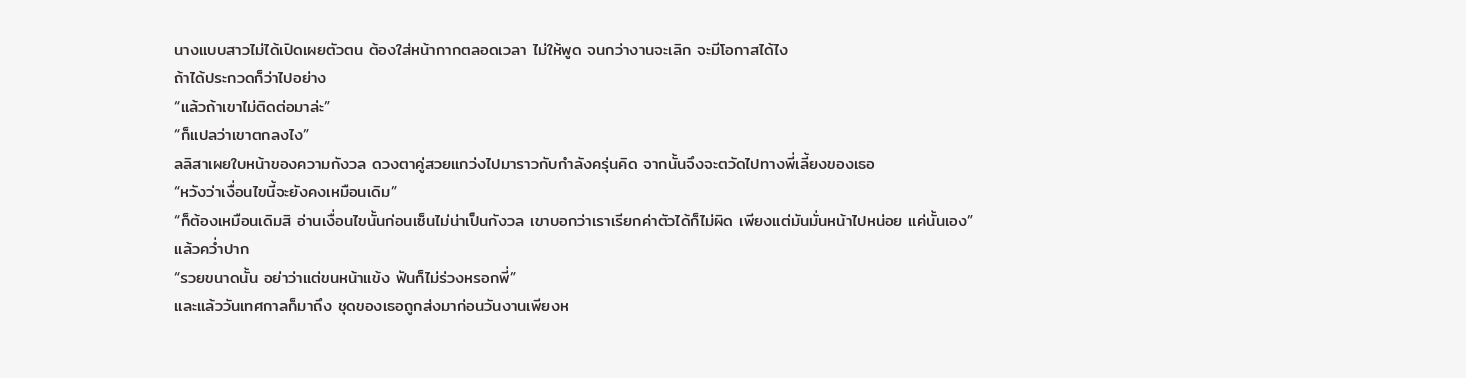นางแบบสาวไม่ได้เปิดเผยตัวตน ต้องใส่หน้ากากตลอดเวลา ไม่ให้พูด จนกว่างานจะเลิก จะมีโอกาสได้ไง
ถ้าได้ประกวดก็ว่าไปอย่าง
“แล้วถ้าเขาไม่ติดต่อมาล่ะ”
“ก็แปลว่าเขาตกลงไง”
ลลิสาเผยใบหน้าของความกังวล ดวงตาคู่สวยแกว่งไปมาราวกับกำลังครุ่นคิด จากนั้นจึงจะตวัดไปทางพี่เลี้ยงของเธอ
“หวังว่าเงื่อนไขนี้จะยังคงเหมือนเดิม”
“ก็ต้องเหมือนเดิมสิ อ่านเงื่อนไขนั้นก่อนเซ็นไม่น่าเป็นกังวล เขาบอกว่าเราเรียกค่าตัวได้ก็ไม่ผิด เพียงแต่มันมั่นหน้าไปหน่อย แค่นั้นเอง”
แล้วคว่ำปาก
“รวยขนาดนั้น อย่าว่าแต่ขนหน้าแข้ง ฟันก็ไม่ร่วงหรอกพี่”
และแล้ววันเทศกาลก็มาถึง ชุดของเธอถูกส่งมาก่อนวันงานเพียงห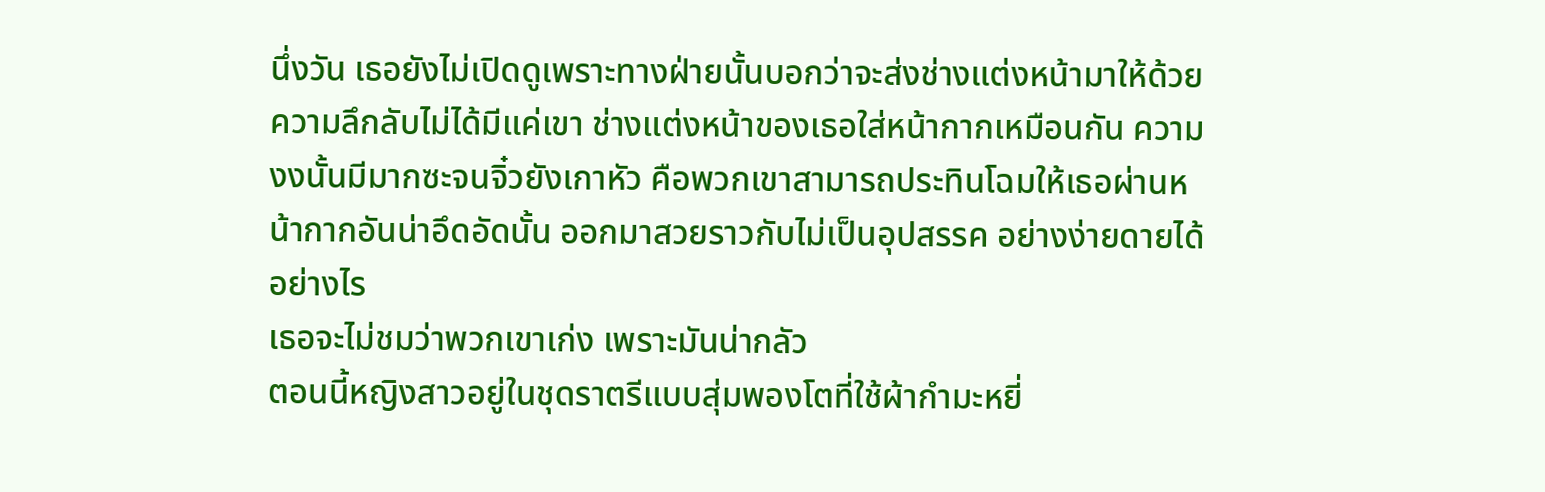นึ่งวัน เธอยังไม่เปิดดูเพราะทางฝ่ายนั้นบอกว่าจะส่งช่างแต่งหน้ามาให้ด้วย ความลึกลับไม่ได้มีแค่เขา ช่างแต่งหน้าของเธอใส่หน้ากากเหมือนกัน ความงงนั้นมีมากซะจนจิ๋วยังเกาหัว คือพวกเขาสามารถประทินโฉมให้เธอผ่านหน้ากากอันน่าอึดอัดนั้น ออกมาสวยราวกับไม่เป็นอุปสรรค อย่างง่ายดายได้อย่างไร
เธอจะไม่ชมว่าพวกเขาเก่ง เพราะมันน่ากลัว
ตอนนี้หญิงสาวอยู่ในชุดราตรีแบบสุ่มพองโตที่ใช้ผ้ากำมะหยี่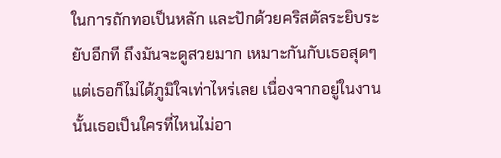ในการถักทอเป็นหลัก และปักด้วยคริสตัลระยิบระยับอีกที ถึงมันจะดูสวยมาก เหมาะกันกับเธอสุดๆ แต่เธอก็ไม่ได้ภูมิใจเท่าไหร่เลย เนื่องจากอยู่ในงานนั้นเธอเป็นใครที่ไหนไม่อา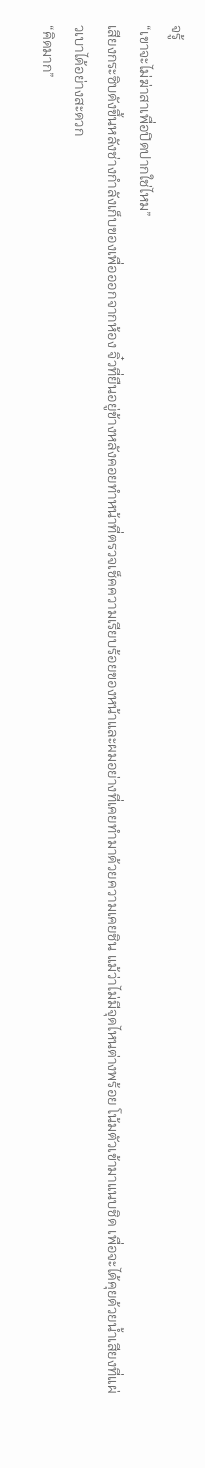จรู้
“เขาจะไม่ฆ่าสาเพื่อปิดปากใช่ไหม”
เสียงกระซิบดังขึ้นหลังช่างกำลังเก็บของเพื่อออกจากห้อง จิ๋วที่ยืนอยู่ข้างหลังคอยทำหน้าที่ตรวจเช็คความเรียบร้อยของหน้าและผมอย่างที่เคยทำมาด้วยความเคยชิน แม้ว่าไม่มีจุดไหนต่างพร้อย โน้มตัวเข้ามาแนบชิด เพื่อจะได้คุยด้วยน้ำเสียงที่แผ่วเบาได้อย่างสะดวก
“คิดมาก”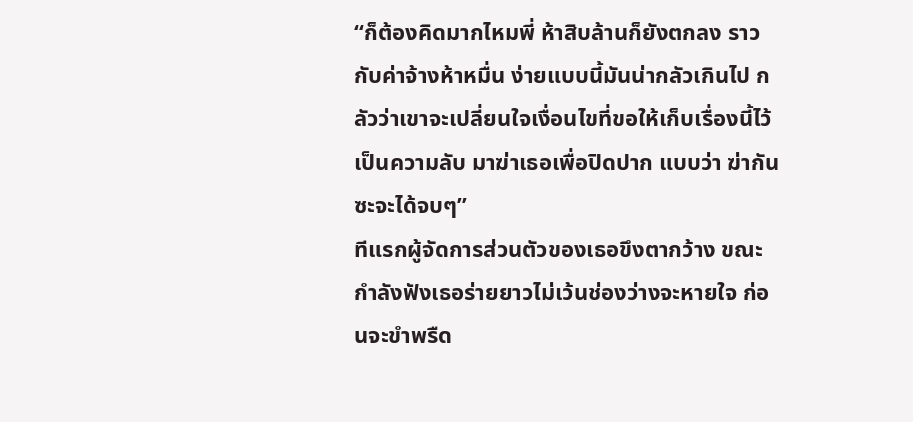“ก็ต้องคิดมากไหมพี่ ห้าสิบล้านก็ยังตกลง ราวกับค่าจ้างห้าหมื่น ง่ายแบบนี้มันน่ากลัวเกินไป กลัวว่าเขาจะเปลี่ยนใจเงื่อนไขที่ขอให้เก็บเรื่องนี้ไว้เป็นความลับ มาฆ่าเธอเพื่อปิดปาก แบบว่า ฆ่ากันซะจะได้จบๆ”
ทีแรกผู้จัดการส่วนตัวของเธอขึงตากว้าง ขณะกำลังฟังเธอร่ายยาวไม่เว้นช่องว่างจะหายใจ ก่อนจะขำพรืด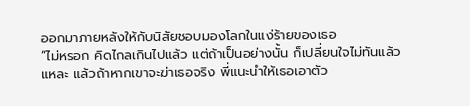ออกมาภายหลังให้กับนิสัยชอบมองโลกในแง่ร้ายของเธอ
“ไม่หรอก คิดไกลเกินไปแล้ว แต่ถ้าเป็นอย่างนั้น ก็เปลี่ยนใจไม่ทันแล้วแหละ แล้วถ้าหากเขาจะฆ่าเธอจริง พี่แนะนำให้เธอเอาตัว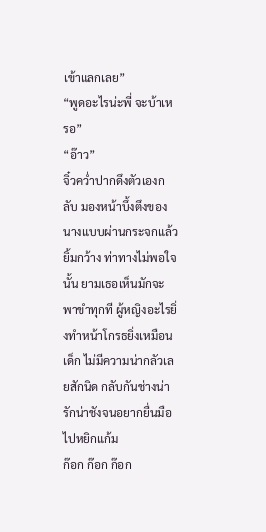เข้าแลกเลย”
“พูดอะไรน่ะพี่ จะบ้าเหรอ”
“อ๊าว”
จิ๋วคว่ำปากดึงตัวเองกลับ มองหน้าบึ้งตึงของนางแบบผ่านกระจกแล้วยิ้มกว้าง ท่าทางไม่พอใจนั้น ยามเธอเห็นมักจะพาขำทุกที ผู้หญิงอะไรยิ่งทำหน้าโกรธยิ่งเหมือนเด็ก ไม่มีความน่ากลัวเลยสักนิด กลับกันช่างน่ารักน่าชังจนอยากยื่นมือไปหยิกแก้ม
ก๊อก ก๊อก ก๊อก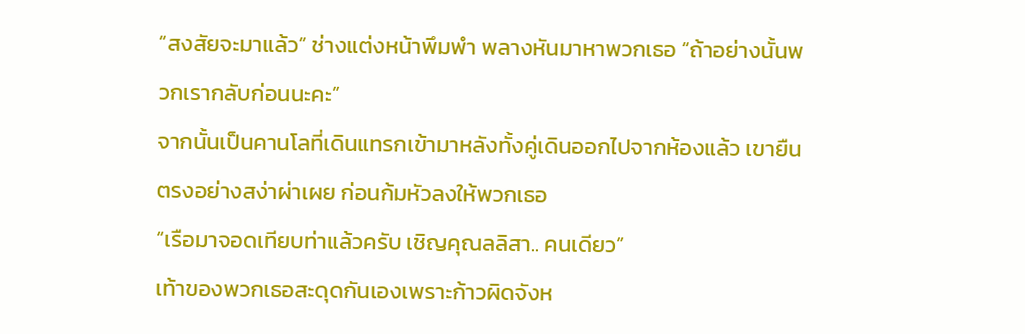“สงสัยจะมาแล้ว” ช่างแต่งหน้าพึมพำ พลางหันมาหาพวกเธอ “ถ้าอย่างนั้นพวกเรากลับก่อนนะคะ”
จากนั้นเป็นคานโลที่เดินแทรกเข้ามาหลังทั้งคู่เดินออกไปจากห้องแล้ว เขายืนตรงอย่างสง่าผ่าเผย ก่อนก้มหัวลงให้พวกเธอ
“เรือมาจอดเทียบท่าแล้วครับ เชิญคุณลลิสา.. คนเดียว”
เท้าของพวกเธอสะดุดกันเองเพราะก้าวผิดจังห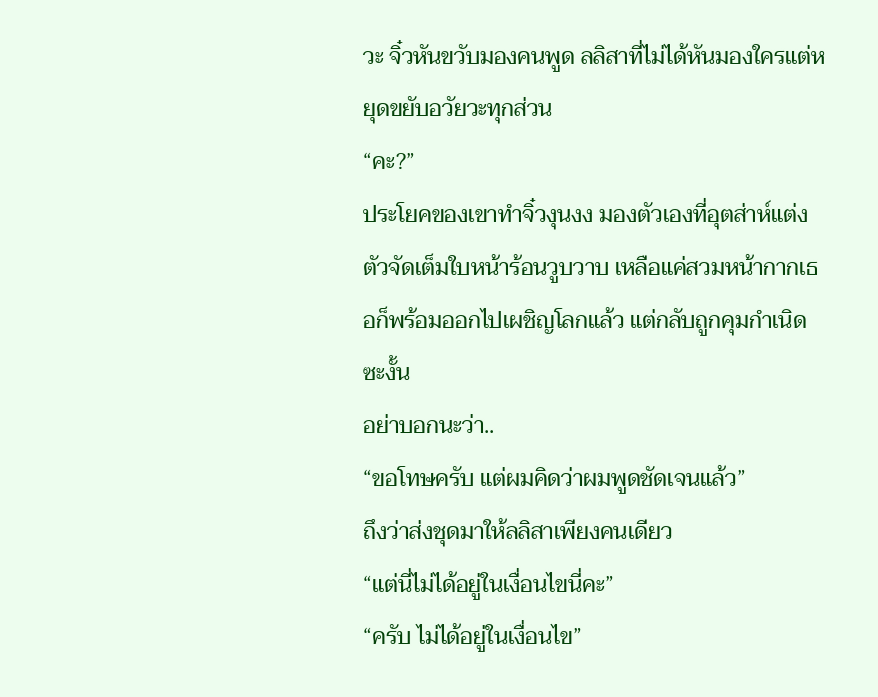วะ จิ๋วหันขวับมองคนพูด ลลิสาที่ไม่ได้หันมองใครแต่หยุดขยับอวัยวะทุกส่วน
“คะ?”
ประโยคของเขาทำจิ๋วงุนงง มองตัวเองที่อุตส่าห์แต่งตัวจัดเต็มใบหน้าร้อนวูบวาบ เหลือแค่สวมหน้ากากเธอก็พร้อมออกไปเผชิญโลกแล้ว แต่กลับถูกคุมกำเนิดซะงั้น
อย่าบอกนะว่า..
“ขอโทษครับ แต่ผมคิดว่าผมพูดชัดเจนแล้ว”
ถึงว่าส่งชุดมาให้ลลิสาเพียงคนเดียว
“แต่นี่ไม่ได้อยู่ในเงื่อนไขนี่คะ”
“ครับ ไม่ได้อยู่ในเงื่อนไข”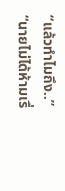“แล้วทำไมถึง..”
“นายไม่ได้ห้ามเรื่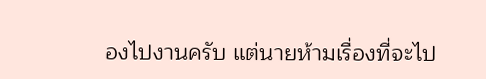องไปงานครับ แต่นายห้ามเรื่องที่จะไป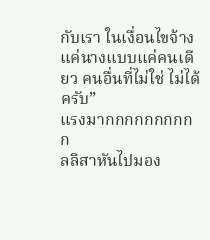กับเรา ในเงื่อนไขจ้างแค่นางแบบแค่คนเดียว คนอื่นที่ไม่ใช่ ไม่ได้ครับ”
แรงมากกกกกกกกกก
ลลิสาหันไปมอง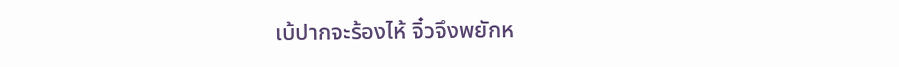เบ้ปากจะร้องไห้ จิ๋วจึงพยักห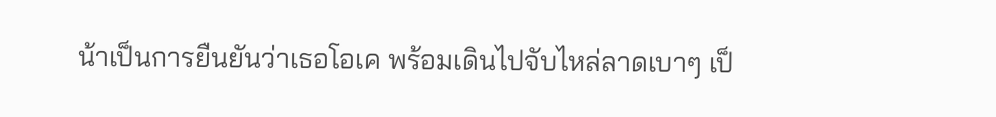น้าเป็นการยืนยันว่าเธอโอเค พร้อมเดินไปจับไหล่ลาดเบาๆ เป็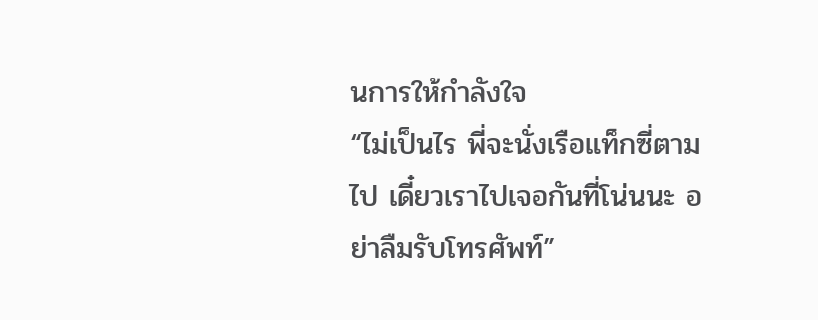นการให้กำลังใจ
“ไม่เป็นไร พี่จะนั่งเรือแท็กซี่ตามไป เดี๋ยวเราไปเจอกันที่โน่นนะ อย่าลืมรับโทรศัพท์”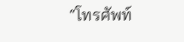“โทรศัพท์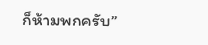ก็ห้ามพกครับ”